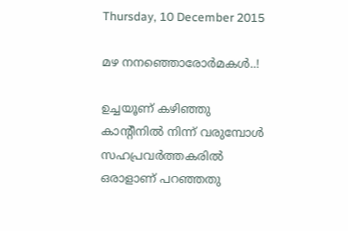Thursday, 10 December 2015

മഴ നനഞ്ഞൊരോർമകൾ..!

ഉച്ചയൂണ് കഴിഞ്ഞു കാന്റീനിൽ നിന്ന് വരുമ്പോൾ സഹപ്രവർത്തകരിൽ ഒരാളാണ് പറഞ്ഞതു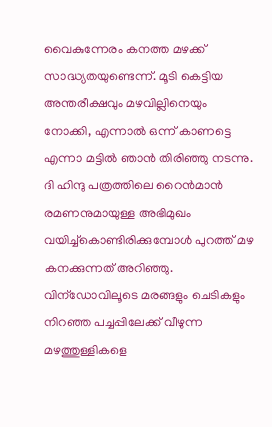വൈകുന്നേരം കനത്ത മഴക്ക് സാദ്ധ്യതയുണ്ടെന്ന്. മൂടി കെട്ടിയ അന്തരീക്ഷവും മഴവില്ലിനെയും നോക്കി, എന്നാൽ ഒന്ന് കാണട്ടെ എന്നാ മട്ടിൽ ഞാൻ തിരിഞ്ഞു നടന്നു. ദി ഹിന്ദു പത്രത്തിലെ റൈൻമാൻ രമണനുമായുള്ള അഭിമുഖം വയിച്ച്കൊണ്ടിരിക്കുമ്പോൾ പുറത്ത് മഴ കനക്കുന്നത് അറിഞ്ഞു. വിന്ഡോവിലൂടെ മരങ്ങളും ചെടികളും നിറഞ്ഞ പച്ചപ്പിലേക്ക് വീഴുന്ന മഴത്തുള്ളികളെ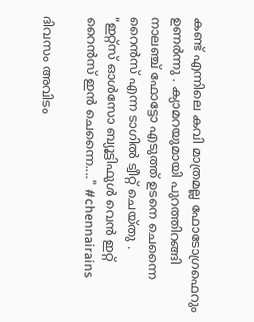കണ്ട് എന്നിലെ കവി മാത്രമല്ല ഫോടോഗ്രഫെറും ഉണർന്നു . ക്യാമറയുമായി പുറത്തിറങ്ങി നാലഞ്ച് ഫോട്ടോ എടുത്ത് ഉടനെ ചെന്നൈ റൈൻസ് എന്ന ടാഗിൽ ട്വീറ്റ് ചെയ്തു .
"ഇറ്റ്സ് ഓൾസോ ബ്യൂട്ടിഫുൾ വെൻ ഇറ്റ് റൈൻസ് ഇൻ ചെന്നൈ...." #chennairains

ദിവസം അവിടം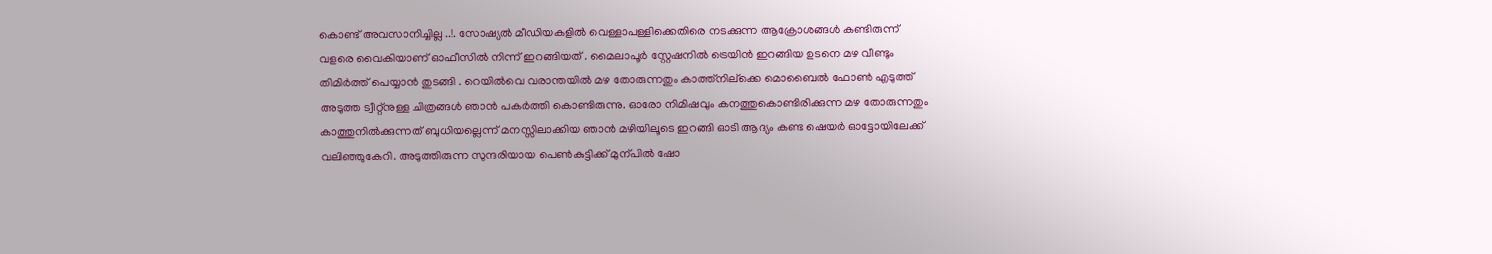കൊണ്ട് അവസാനിച്ചില്ല ..!. സോഷ്യൽ മീഡിയകളിൽ വെള്ളാപള്ളിക്കെതിരെ നടക്കുന്ന ആക്രോശങ്ങൾ കണ്ടിരുന്ന് വളരെ വൈകിയാണ് ഓഫീസിൽ നിന്ന് ഇറങ്ങിയത് . മൈലാപൂർ സ്റ്റേഷനിൽ ട്രെയിൻ ഇറങ്ങിയ ഉടനെ മഴ വീണ്ടും തിമിർത്ത് പെയ്യാൻ തുടങ്ങി . റെയിൽവെ വരാന്തയിൽ മഴ തോരുന്നതും കാത്ത്നില്ക്കെ മൊബൈൽ ഫോണ്‍ എടുത്ത് അടുത്ത ട്വീറ്റ്നുള്ള ചിത്രങ്ങൾ ഞാൻ പകർത്തി കൊണ്ടിരുന്നു. ഓരോ നിമിഷവും കനത്തുകൊണ്ടിരിക്കുന്ന മഴ തോരുന്നതും കാത്തുനിൽക്കുന്നത് ബുധിയല്ലെന്ന് മനസ്സിലാക്കിയ ഞാൻ മഴിയിലൂടെ ഇറങ്ങി ഓടി ആദ്യം കണ്ട ഷെയർ ഓട്ടോയിലേക്ക് വലിഞ്ഞുകേറി. അടുത്തിരുന്ന സുന്ദരിയായ പെണ്‍കുട്ടിക്ക് മുന്പിൽ ഷോ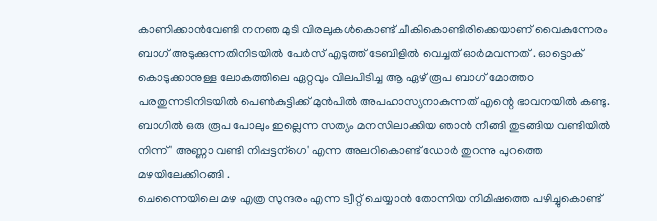കാണിക്കാൻവേണ്ടി നനഞ മുടി വിരലുകൾകൊണ്ട് ചീകികൊണ്ടിരിക്കെയാണ് വൈകുന്നേരം ബാഗ്‌ അടുക്കുന്നതിനിടയിൽ പേർസ് എടുത്ത് ടേബിളിൽ വെച്ചത് ഓർമവന്നത് . ഓട്ടൊക് കൊടുക്കാനുള്ള ലോകത്തിലെ ഏറ്റവും വിലപിടിച്ച ആ ഏഴ് രൂപ ബാഗ് മോത്തo പരതുന്നടിനിടയിൽ പെണ്‍കുട്ടിക്ക് മുൻപിൽ അപഹാസ്യനാകുന്നത് എന്റെ ഭാവനയിൽ കണ്ടു. ബാഗിൽ ഒരു രൂപ പോലും ഇല്ലെന്ന സത്യം മനസിലാക്കിയ ഞാൻ നീങ്ങി തുടങ്ങിയ വണ്ടിയിൽ നിന്ന് ' അണ്ണാ വണ്ടി നിപ്പട്ടന്ഗെ' എന്ന അലറികൊണ്ട് ഡോർ തുറന്നു പുറത്തെ മഴയിലേക്കിറങ്ങി .
ചെന്നൈയിലെ മഴ എത്ര സുന്ദരം എന്ന ട്വീറ്റ് ചെയ്യാൻ തോന്നിയ നിമിഷത്തെ പഴിച്ചുകൊണ്ട്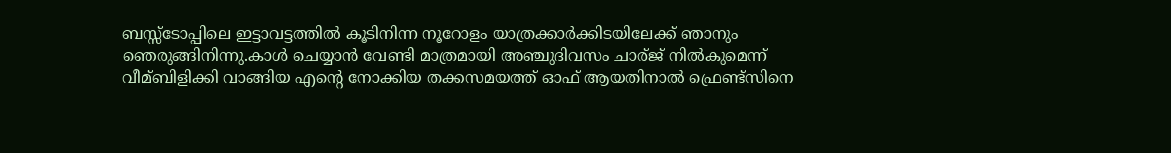ബസ്സ്ടോപ്പിലെ ഇട്ടാവട്ടത്തിൽ കൂടിനിന്ന നൂറോളം യാത്രക്കാർക്കിടയിലേക്ക് ഞാനും ഞെരുങ്ങിനിന്നു.കാൾ ചെയ്യാൻ വേണ്ടി മാത്രമായി അഞ്ചുദിവസം ചാര്ജ് നിൽകുമെന്ന് വീമ്ബിളിക്കി വാങ്ങിയ എന്റെ നോക്കിയ തക്കസമയത്ത് ഓഫ് ആയതിനാൽ ഫ്രെണ്ട്സിനെ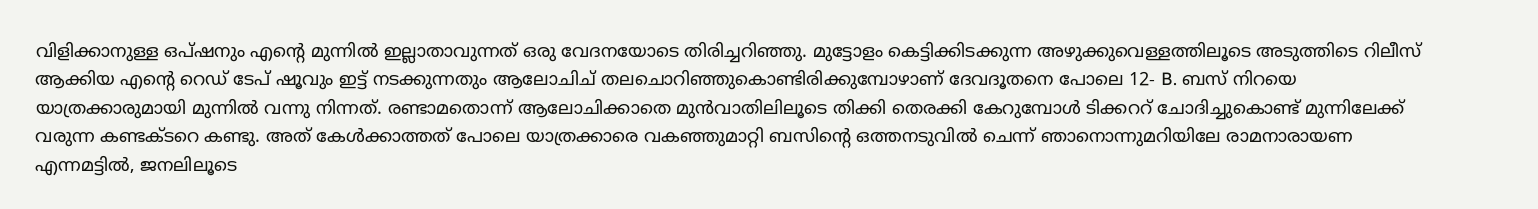വിളിക്കാനുള്ള ഒപ്ഷനും എന്റെ മുന്നിൽ ഇല്ലാതാവുന്നത് ഒരു വേദനയോടെ തിരിച്ചറിഞ്ഞു. മുട്ടോളം കെട്ടിക്കിടക്കുന്ന അഴുക്കുവെള്ളത്തിലൂടെ അടുത്തിടെ റിലീസ് ആക്കിയ എന്റെ റെഡ് ടേപ് ഷൂവും ഇട്ട് നടക്കുന്നതും ആലോചിച് തലചൊറിഞ്ഞുകൊണ്ടിരിക്കുമ്പോഴാണ് ദേവദൂതനെ പോലെ 12- B. ബസ് നിറയെ യാത്രക്കാരുമായി മുന്നിൽ വന്നു നിന്നത്. രണ്ടാമതൊന്ന് ആലോചിക്കാതെ മുൻവാതിലിലൂടെ തിക്കി തെരക്കി കേറുമ്പോൾ ടിക്കററ് ചോദിച്ചുകൊണ്ട് മുന്നിലേക്ക് വരുന്ന കണ്ടക്ടറെ കണ്ടു. അത് കേൾക്കാത്തത് പോലെ യാത്രക്കാരെ വകഞ്ഞുമാറ്റി ബസിന്റെ ഒത്തനടുവിൽ ചെന്ന് ഞാനൊന്നുമറിയിലേ രാമനാരായണ എന്നമട്ടിൽ, ജനലിലൂടെ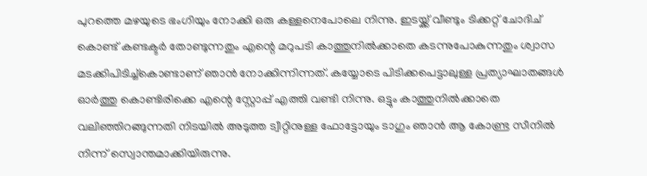പുറത്തെ മഴയുടെ ഭംഗിയും നോക്കി ഒരു കള്ളനെപോലെ നിന്നു. ഇടയ്ക്ക് വീണ്ടും ടിക്കറ്റ്‌ ചോദിച് കൊണ്ട് കണ്ടക്ടർ തോണ്ടുന്നതും എന്റെ മറുപടി കാത്തുനിൽക്കാതെ കടന്നുപോകുന്നതും ശ്വാസ മടക്കിപിടിച്ച്‌കൊണ്ടാണ് ഞാൻ നോക്കിന്നിന്നത്. കയ്യോടെ പിടിക്കപെട്ടാലുള്ള പ്രത്യാഘാതങ്ങൾ ഓർത്തു കൊണ്ടിരിക്കെ എന്റെ സ്റ്റോപ്പ്‌ എത്തി വണ്ടി നിന്നു. ഒട്ടും കാത്തുനിൽക്കാതെ വലിഞ്ഞിറങ്ങുന്നതി നിടയിൽ അടുത്ത ട്വീറ്റിനുള്ള ഫോട്ടോയും ടാഗും ഞാൻ ആ കോണ്ട്ര സീനിൽ നിന്ന് സ്വൊന്തമാക്കിയിരുന്നു.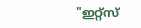"ഇറ്റ്സ്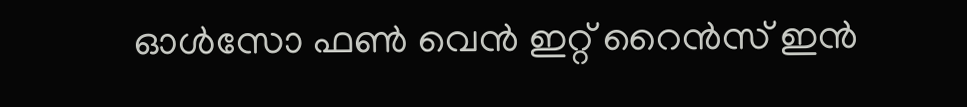ഓൾസോ ഫൺ വെൻ ഇറ്റ് റൈൻസ് ഇൻ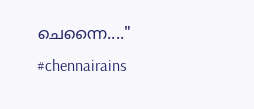ചെന്നൈ...." #chennairains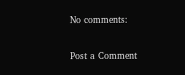No comments:

Post a Comment